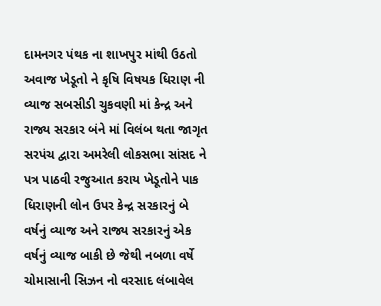દામનગર પંથક ના શાખપુર માંથી ઉઠતો અવાજ ખેડૂતો ને કૃષિ વિષયક ધિરાણ ની વ્યાજ સબસીડી ચુકવણી માં કેન્દ્ર અને રાજ્ય સરકાર બંને માં વિલંબ થતા જાગૃત સરપંચ દ્વારા અમરેલી લોકસભા સાંસદ ને પત્ર પાઠવી રજુઆત કરાય ખેડૂતોને પાક ધિરાણની લોન ઉપર કેન્દ્ર સરકારનું બે વર્ષનું વ્યાજ અને રાજ્ય સરકારનું એક વર્ષનું વ્યાજ બાકી છે જેથી નબળા વર્ષે ચોમાસાની સિઝન નો વરસાદ લંબાવેલ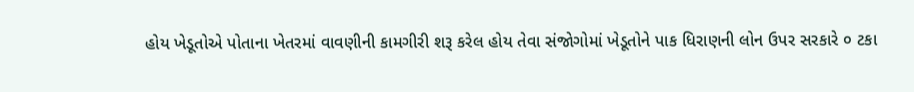હોય ખેડૂતોએ પોતાના ખેતરમાં વાવણીની કામગીરી શરૂ કરેલ હોય તેવા સંજોગોમાં ખેડૂતોને પાક ધિરાણની લોન ઉપર સરકારે ૦ ટકા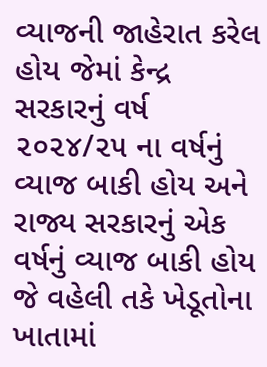વ્યાજની જાહેરાત કરેલ હોય જેમાં કેન્દ્ર સરકારનું વર્ષ ૨૦૨૪/૨૫ ના વર્ષનું વ્યાજ બાકી હોય અને રાજ્ય સરકારનું એક વર્ષનું વ્યાજ બાકી હોય જે વહેલી તકે ખેડૂતોના ખાતામાં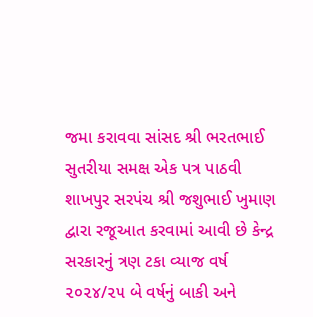જમા કરાવવા સાંસદ શ્રી ભરતભાઈ સુતરીયા સમક્ષ એક પત્ર પાઠવી શાખપુર સરપંચ શ્રી જશુભાઈ ખુમાણ દ્વારા રજૂઆત કરવામાં આવી છે કેન્દ્ર સરકારનું ત્રણ ટકા વ્યાજ વર્ષ ૨૦૨૪/૨૫ બે વર્ષનું બાકી અને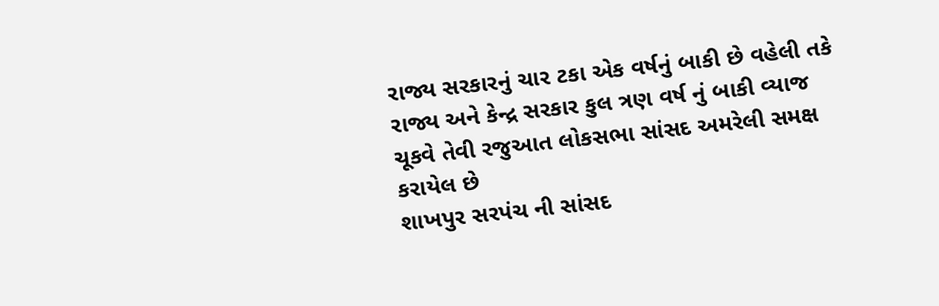રાજ્ય સરકારનું ચાર ટકા એક વર્ષનું બાકી છે વહેલી તકે રાજ્ય અને કેન્દ્ર સરકાર કુલ ત્રણ વર્ષ નું બાકી વ્યાજ ચૂકવે તેવી રજુઆત લોકસભા સાંસદ અમરેલી સમક્ષ કરાયેલ છે
શાખપુર સરપંચ ની સાંસદ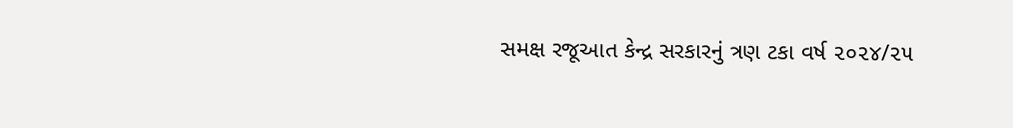સમક્ષ રજૂઆત કેન્દ્ર સરકારનું ત્રણ ટકા વર્ષ ૨૦૨૪/૨૫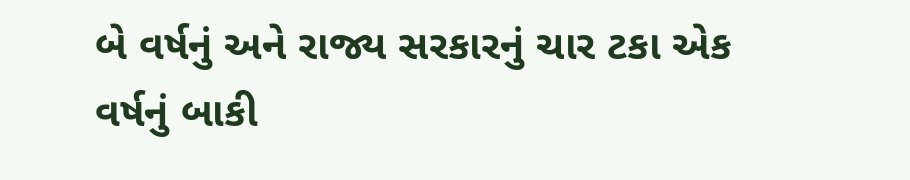બે વર્ષનું અને રાજ્ય સરકારનું ચાર ટકા એક વર્ષનું બાકી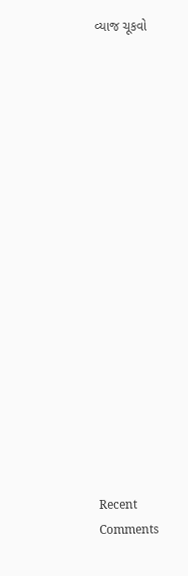વ્યાજ ચૂકવો


















Recent Comments